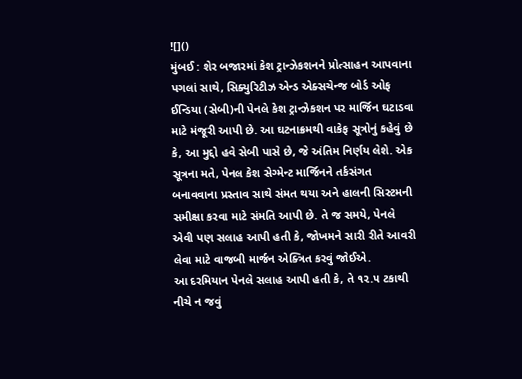![]()
મુંબઈ : શેર બજારમાં કેશ ટ્રાન્ઝેકશનને પ્રોત્સાહન આપવાના પગલાં સાથે, સિક્યુરિટીઝ એન્ડ એક્સચેન્જ બોર્ડ ઓફ ઈન્ડિયા (સેબી)ની પેનલે કેશ ટ્રાન્ઝેકશન પર માર્જિન ઘટાડવા માટે મંજૂરી આપી છે. આ ઘટનાક્રમથી વાકેફ સૂત્રોનું કહેવું છે કે, આ મુદ્દો હવે સેબી પાસે છે, જે અંતિમ નિર્ણય લેશે. એક સૂત્રના મતે, પેનલ કેશ સેગ્મેન્ટ માર્જિનને તર્કસંગત બનાવવાના પ્રસ્તાવ સાથે સંમત થયા અને હાલની સિસ્ટમની સમીક્ષા કરવા માટે સંમતિ આપી છે. તે જ સમયે, પેનલે એવી પણ સલાહ આપી હતી કે, જોખમને સારી રીતે આવરી લેવા માટે વાજબી માર્જન એક્ત્રિત કરવું જોઈએ.
આ દરમિયાન પેનલે સલાહ આપી હતી કે, તે ૧૨.૫ ટકાથી નીચે ન જવું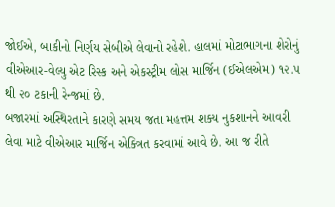જોઈએ, બાકીનો નિર્ણય સેબીએ લેવાનો રહેશે. હાલમાં મોટાભાગના શેરોનું વીએઆર-વેલ્યુ એટ રિસ્ક અને એકસ્ટ્રીમ લોસ માર્જિન (ઈએલએમ) ૧૨.૫ થી ૨૦ ટકાની રેન્જમાં છે.
બજારમાં અસ્થિરતાને કારણે સમય જતા મહત્તમ શક્ય નુકશાનને આવરી લેવા માટે વીએઆર માર્જિન એક્ત્રિત કરવામાં આવે છે. આ જ રીતે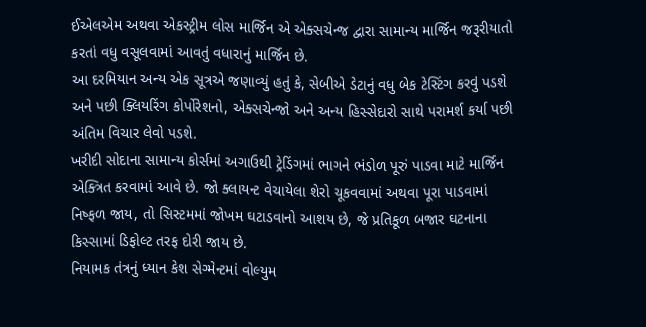ઈએલએમ અથવા એકસ્ટ્રીમ લોસ માર્જિન એ એક્સચેન્જ દ્વારા સામાન્ય માર્જિન જરૂરીયાતો કરતાં વધુ વસૂલવામાં આવતું વધારાનું માર્જિન છે.
આ દરમિયાન અન્ય એક સૂત્રએ જણાવ્યું હતું કે, સેબીએ ડેટાનું વધુ બેક ટેસ્ટિંગ કરવું પડશે અને પછી ક્લિયરિંગ કોર્પોરેશનો, એક્સચેન્જો અને અન્ય હિસ્સેદારો સાથે પરામર્શ કર્યા પછી અંતિમ વિચાર લેવો પડશે.
ખરીદી સોદાના સામાન્ય કોર્સમાં અગાઉથી ટ્રેડિંગમાં ભાગને ભંડોળ પૂરું પાડવા માટે માર્જિન એક્ત્રિત કરવામાં આવે છે. જો ક્લાયન્ટ વેચાયેલા શેરો ચૂકવવામાં અથવા પૂરા પાડવામાં નિષ્ફળ જાય, તો સિસ્ટમમાં જોખમ ઘટાડવાનો આશય છે, જે પ્રતિકૂળ બજાર ઘટનાના કિસ્સામાં ડિફોલ્ટ તરફ દોરી જાય છે.
નિયામક તંત્રનું ધ્યાન કેશ સેગ્મેન્ટમાં વોલ્યુમ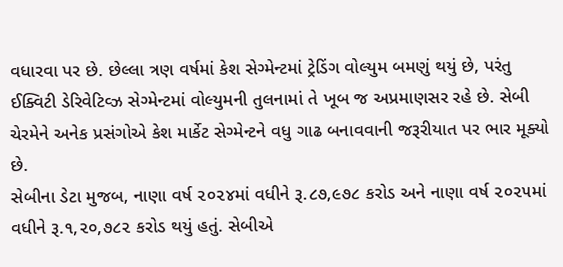વધારવા પર છે. છેલ્લા ત્રણ વર્ષમાં કેશ સેગ્મેન્ટમાં ટ્રેડિંગ વોલ્યુમ બમણું થયું છે, પરંતુ ઈક્વિટી ડેરિવેટિવ્ઝ સેગ્મેન્ટમાં વોલ્યુમની તુલનામાં તે ખૂબ જ અપ્રમાણસર રહે છે. સેબી ચેરમેને અનેક પ્રસંગોએ કેશ માર્કેટ સેગ્મેન્ટને વધુ ગાઢ બનાવવાની જરૂરીયાત પર ભાર મૂક્યો છે.
સેબીના ડેટા મુજબ, નાણા વર્ષ ૨૦૨૪માં વધીને રૂ.૮૭,૯૭૮ કરોડ અને નાણા વર્ષ ૨૦૨૫માં વધીને રૂ.૧,૨૦,૭૮૨ કરોડ થયું હતું. સેબીએ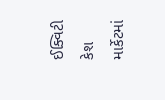ઈક્વિટી કેશ માર્કેટમાં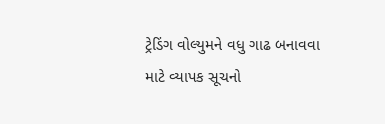ટ્રેડિંગ વોલ્યુમને વધુ ગાઢ બનાવવા માટે વ્યાપક સૂચનો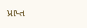પ્રાપ્ત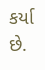કર્યા છે.